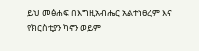ይህ መፅሐፍ በእግዚአብሔር አልተነፀረም እና የክርስቲያን ካኖን ወይም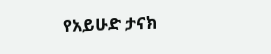የአይሁድ ታናክ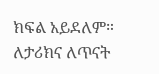ክፍል አይደለም። ለታሪክና ለጥናት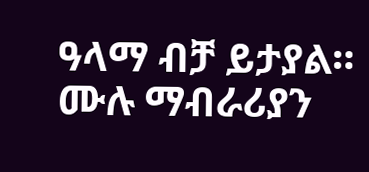ዓላማ ብቻ ይታያል። ሙሉ ማብራሪያን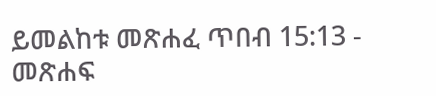ይመልከቱ መጽሐፈ ጥበብ 15:13 - መጽሐፍ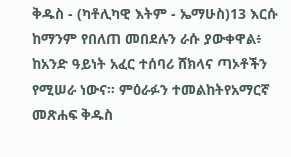ቅዱስ - (ካቶሊካዊ እትም - ኤማሁስ)13 እርሱ ከማንም የበለጠ መበደሉን ራሱ ያውቀዋል፥ ከአንድ ዓይነት አፈር ተሰባሪ ሸክላና ጣኦቶችን የሚሠራ ነውና። ምዕራፉን ተመልከትየአማርኛ መጽሐፍ ቅዱስ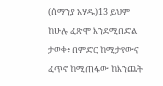(ሰማንያ አሃዱ)13 ይህም ከሁሉ ፈጽሞ እንደሚበድል ታወቀ፥ በምድር ከሚታየውና ፈጥኖ ከሚጠፋው ከእንጨት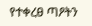የተቀረፀ ጣዖትን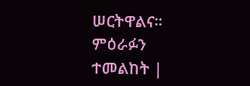ሠርትዋልና። ምዕራፉን ተመልከት |